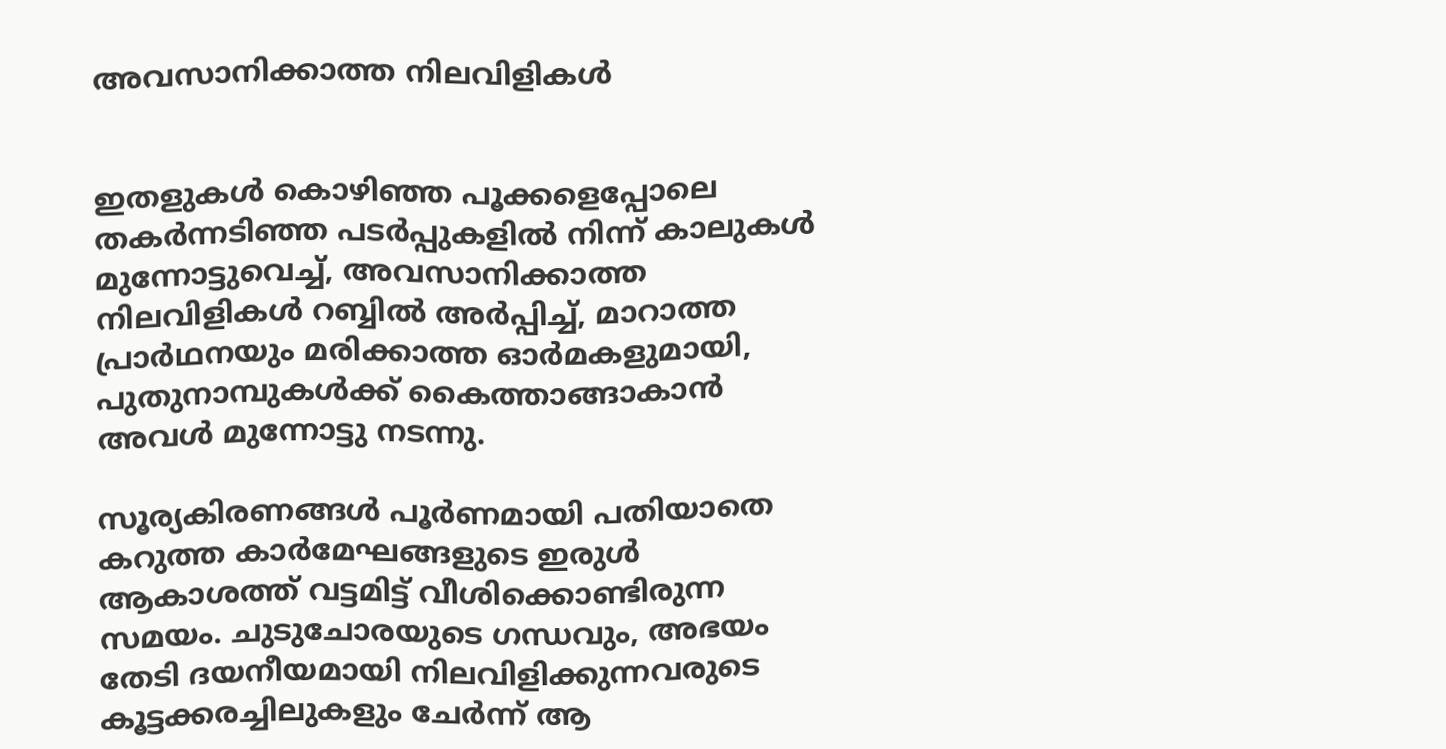അവസാനിക്കാത്ത നിലവിളികള്‍


ഇതളുകള്‍ കൊഴിഞ്ഞ പൂക്കളെപ്പോലെ തകര്‍ന്നടിഞ്ഞ പടര്‍പ്പുകളില്‍ നിന്ന് കാലുകള്‍ മുന്നോട്ടുവെച്ച്, അവസാനിക്കാത്ത നിലവിളികള്‍ റബ്ബില്‍ അര്‍പ്പിച്ച്, മാറാത്ത പ്രാര്‍ഥനയും മരിക്കാത്ത ഓര്‍മകളുമായി, പുതുനാമ്പുകള്‍ക്ക് കൈത്താങ്ങാകാന്‍ അവള്‍ മുന്നോട്ടു നടന്നു.

സൂര്യകിരണങ്ങള്‍ പൂര്‍ണമായി പതിയാതെ കറുത്ത കാര്‍മേഘങ്ങളുടെ ഇരുള്‍ ആകാശത്ത് വട്ടമിട്ട് വീശിക്കൊണ്ടിരുന്ന സമയം. ചുടുചോരയുടെ ഗന്ധവും, അഭയം തേടി ദയനീയമായി നിലവിളിക്കുന്നവരുടെ കൂട്ടക്കരച്ചിലുകളും ചേര്‍ന്ന് ആ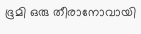ഭൂമി ഒരു തീരാനോവായി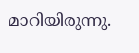മാറിയിരുന്നു.